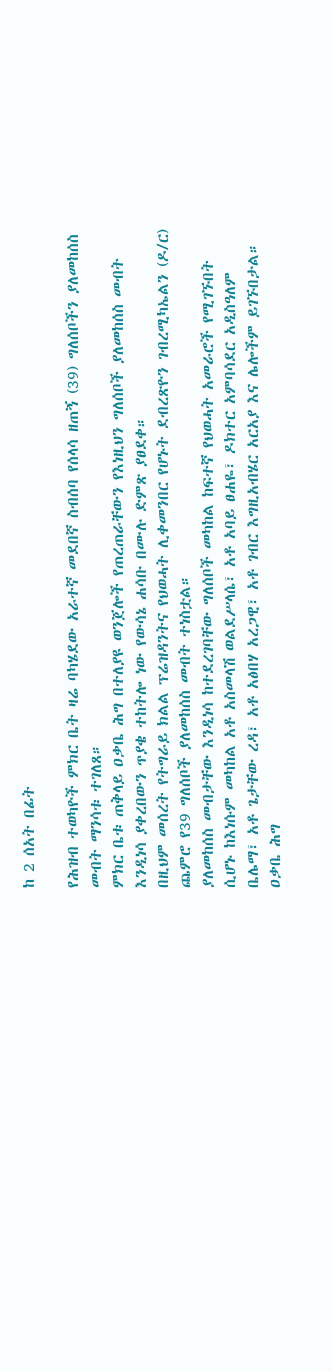ከ 2 ሰአት በፊት

የሕዝብ ተወካዮች ምክር ቤት ዛሬ ባካሄደው አራተኛ መደበኛ ስብሰባ የሰላሳ ዘጠኝ (39) ግለሰቦችን ያለመከሰስ መብት ማንሳቱ ተገለጸ።
ምክር ቤቱ ጠቅላይ ዐቃቤ ሕግ በተለያዩ ወንጀሎች የጠረጠራቸውን የእነዚህን ግለሰቦች ያለመከሰስ መብት እንዲነሳ ያቀረበውን ጥያቄ ተከትሎ ነው የውሳኔ ሐሳቡ በሙሉ ድምጽ ያፀደቀ።
በዚህም መሰረት የትግራይ ክልል ፕሬዝዳንትና የህወሓት ሊቀመንበር የሆኑት ደብረጽዮን ገብረሚካኤልን (ዶ/ር) ጨምሮ የ39 ግለሰቦች ያለመከሰስ መብት ተነስቷል።
ያለመከሰስ መብታቸው እንዲነሳ ከተደረገባቸው ግለሰቦች መካከል ከፍተኛ የህወሓት አመራሮች የሚገኙበት ሲሆኑ ከእነሱም መካከል አቶ አስመላሽ ወልደሥላሴ፣ አቶ አባይ ፀሐዬ፣ ዶክተር አምባሳደር አዲስዓለም ቤሌማ፣ አቶ ጌታቸው ረዳ፣ አቶ አፅበሃ አረጋዊ፣ አቶ ገብር እግዚአብሄር አርአያ እና ሌሎችም ይገኙበታል።
ዐቃቤ ሕግ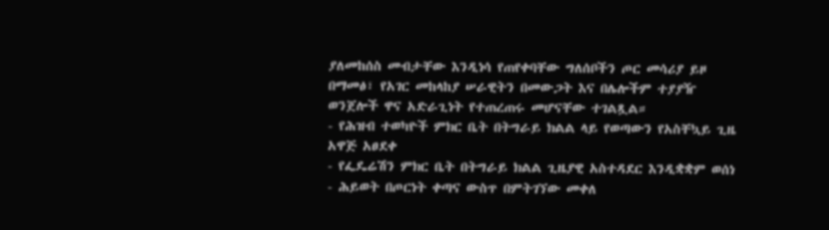ያለመከሰስ መብታቸው እንዲነሳ የጠየቀባቸው ግለሰቦችን ጦር መሳሪያ ይዞ በማመፅ፣ የአገር መከላከያ ሠራዊትን በመውጋት እና በሌሎችም ተያያዥ ወንጀሎች ዋና አድራጊነት የተጠረጠሩ መሆናቸው ተገልጿል።
- የሕዝብ ተወካዮች ምክር ቤት በትግራይ ክልል ላይ የወጣውን የአስቸኳይ ጊዜ አዋጅ አፀደቀ
- የፌዴሬሽን ምክር ቤት በትግራይ ክልል ጊዜያዊ አስተዳደር እንዲቋቋም ወሰነ
- ሕይወት በጦርነት ቀጣና ውስጥ በምትገኘው መቀለ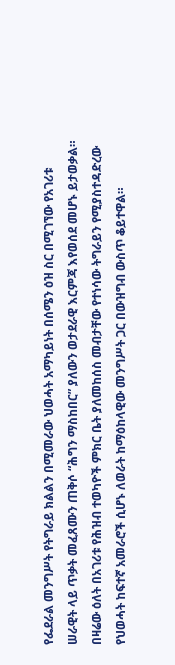የፌደራል መንግሥት የትግራይ ክልልን በሚመራው ህወሓት አማካይነት በሰሜን ዕዝ ስር በሚገኘው የአገሪቱ ሠራዊት ላይ ጥቃት መፈጸሙን ጠቅሶ “ሕግን ማስከበር” ያለውን ወታደራዊ እርምጃ እየወሰደ መሆኑ ይታወቃል።
በዛሬው ዕለት በአገሪቱ የሕዝብ ተወካዮች ምክር ቤት ያለመከሰስ መብታቸው የተነሳው ትግራይን የሚያስተዳድረው የህወሓት ከፍተኛ አመራሮች ሲሆኑ ለወራት ከማዕከላዊው መንግሥት ጋር በውዝግብ ውስጥ ቆይተዋል።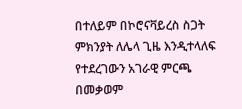በተለይም በኮሮናቫይረስ ስጋት ምክንያት ለሌላ ጊዜ እንዲተላለፍ የተደረገውን አገራዊ ምርጫ በመቃወም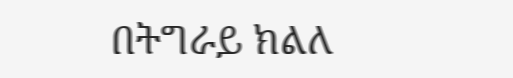በትግራይ ክልለ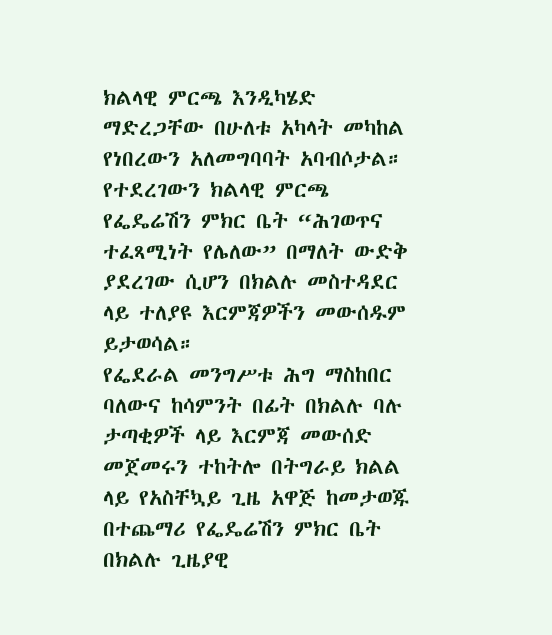ክልላዊ ምርጫ እንዲካሄድ ማድረጋቸው በሁለቱ አካላት መካከል የነበረውን አለመግባባት አባብሶታል። የተደረገውን ክልላዊ ምርጫ የፌዴሬሽን ምክር ቤት “ሕገወጥና ተፈጻሚነት የሌለው” በማለት ውድቅ ያደረገው ሲሆን በክልሉ መስተዳደር ላይ ተለያዩ እርምጃዎችን መውሰዱም ይታወሳል።
የፌደራል መንግሥቱ ሕግ ማስከበር ባለውና ከሳምንት በፊት በክልሉ ባሉ ታጣቂዎች ላይ እርምጃ መውሰድ መጀመሩን ተከትሎ በትግራይ ክልል ላይ የአስቸኳይ ጊዜ አዋጅ ከመታወጁ በተጨማሪ የፌዴሬሽን ምክር ቤት በክልሉ ጊዜያዊ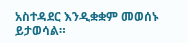አስተዳደር እንዲቋቋም መወሰኑ ይታወሳል።